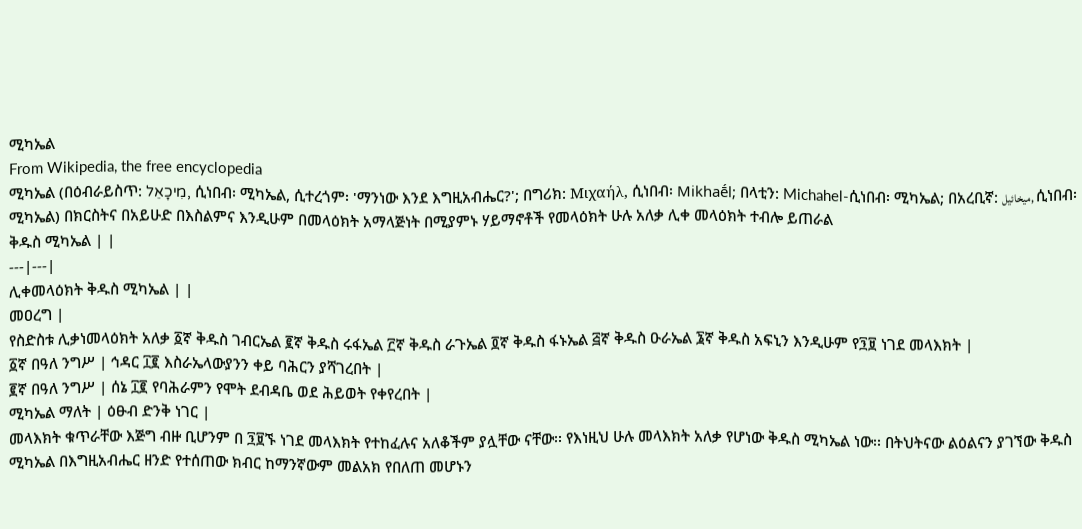ሚካኤል
From Wikipedia, the free encyclopedia
ሚካኤል (በዕብራይስጥ: מִיכָאֵל, ሲነበብ፡ ሚካኤል, ሲተረጎም፡ 'ማንነው እንደ እግዚአብሔር?'; በግሪክ: Μιχαήλ, ሲነበብ፡ Mikhaḗl; በላቲን: Michahel-ሲነበብ፡ ሚካኤል; በአረቢኛ: ميخائيل, ሲነበብ፡ ሚካኤል) በክርስትና በአይሁድ በእስልምና እንዲሁም በመላዕክት አማላጅነት በሚያምኑ ሃይማኖቶች የመላዕክት ሁሉ አለቃ ሊቀ መላዕክት ተብሎ ይጠራል
ቅዱስ ሚካኤል | |
---|---|
ሊቀመላዕክት ቅዱስ ሚካኤል | |
መዐረግ |
የስድስቱ ሊቃነመላዕክት አለቃ ፩ኛ ቅዱስ ገብርኤል ፪ኛ ቅዱስ ሩፋኤል ፫ኛ ቅዱስ ራጉኤል ፬ኛ ቅዱስ ፋኑኤል ፭ኛ ቅዱስ ዑራኤል ፮ኛ ቅዱስ አፍኒን እንዲሁም የ፺፱ ነገደ መላእክት |
፩ኛ በዓለ ንግሥ | ኅዳር ፲፪ እስራኤላውያንን ቀይ ባሕርን ያሻገረበት |
፪ኛ በዓለ ንግሥ | ሰኔ ፲፪ የባሕራምን የሞት ደብዳቤ ወደ ሕይወት የቀየረበት |
ሚካኤል ማለት | ዕፁብ ድንቅ ነገር |
መላእክት ቁጥራቸው እጅግ ብዙ ቢሆንም በ ፺፱ኙ ነገደ መላእክት የተከፈሉና አለቆችም ያሏቸው ናቸው፡፡ የእነዚህ ሁሉ መላእክት አለቃ የሆነው ቅዱስ ሚካኤል ነው፡፡ በትህትናው ልዕልናን ያገኘው ቅዱስ ሚካኤል በእግዚአብሔር ዘንድ የተሰጠው ክብር ከማንኛውም መልአክ የበለጠ መሆኑን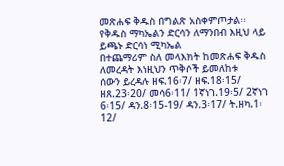መጽሐፍ ቅዱስ በግልጽ አስቀምጦታል፡፡
የቅዱስ ማካኤልን ድርሳን ለማንበብ እዚህ ላይ ይጫኑ ድርሳነ ሚካኤል
በተጨማሪም ስለ መላእክት ከመጽሐፍ ቅዱስ ለመረዳት እነዚህን ጥቅሶች ይመለከቱ
ሰውን ይረዳሉ ዘፍ.16፡7/ ዘፍ.18፡15/ ዘጸ.23፡20/ መሳ6፡11/ 1ኛነገ.19፡5/ 2ኛነገ 6፡15/ ዳን.8፡15-19/ ዳን.3፡17/ ት.ዘካ.1፡12/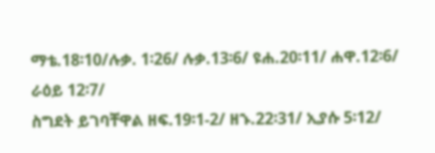ማቴ.18፡10/ሉቃ. 1፡26/ ሉቃ.13፡6/ ዩሐ.20፡11/ ሐዋ.12፡6/ ራዕይ 12፡7/
ስግደት ይገባቸዋል ዘፍ.19፡1-2/ ዘኁ.22፡31/ ኢያሱ 5፡12/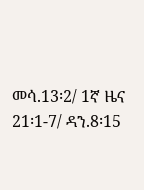መሳ.13፡2/ 1ኛ ዜና 21፡1-7/ ዳን.8፡15